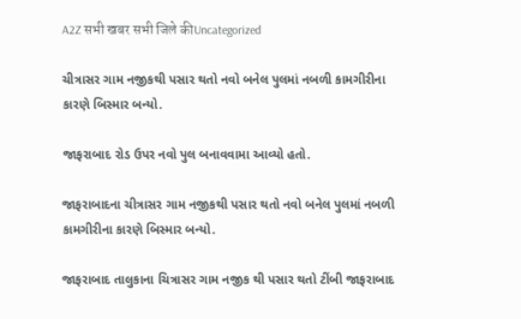A2Z सभी खबर सभी जिले कीUncategorized

ચીત્રાસર ગામ નજીકથી પસાર થતો નવો બનેલ પુલમાં નબળી કામગીરીના કારણે બિસ્માર બન્યો.

જાફરાબાદ રોડ ઉપર નવો પુલ બનાવવામા આવ્યો હતો.

જાફરાબાદના ચીત્રાસર ગામ નજીકથી પસાર થતો નવો બનેલ પુલમાં નબળી કામગીરીના કારણે બિસ્માર બન્યો.

જાફરાબાદ તાલુકાના ચિત્રાસર ગામ નજીક થી પસાર થતો ટીંબી જાફરાબાદ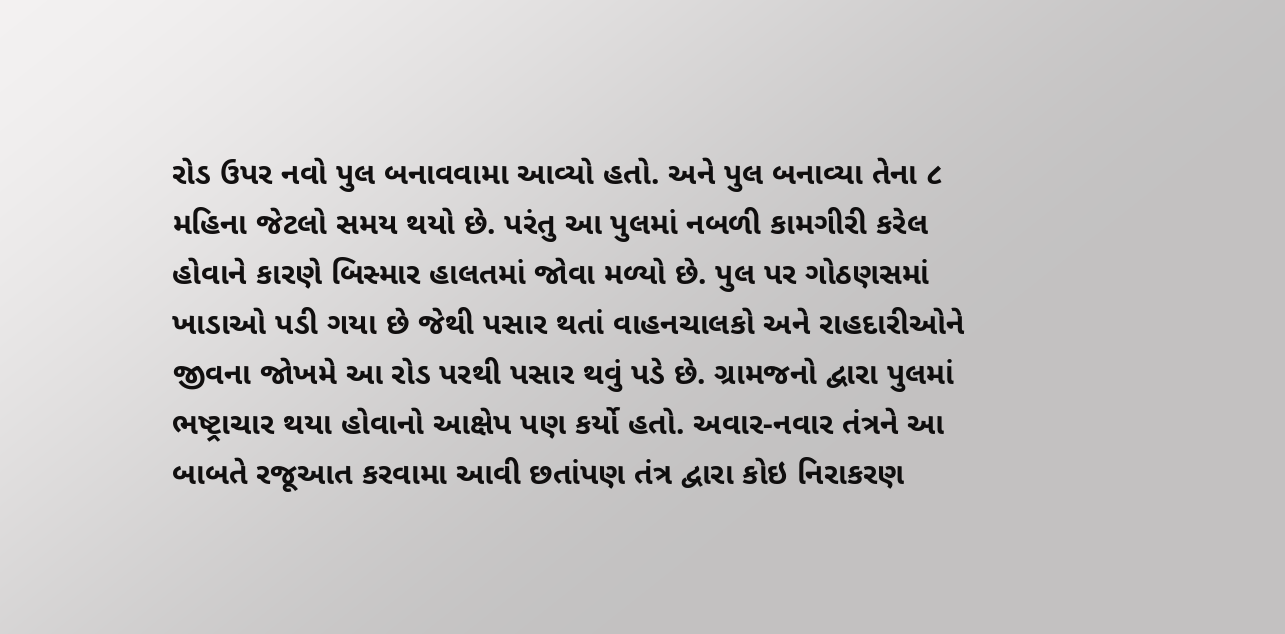રોડ ઉપર નવો પુલ બનાવવામા આવ્યો હતો. અને પુલ બનાવ્યા તેના ૮ મહિના જેટલો સમય થયો છે. પરંતુ આ પુલમાં નબળી કામગીરી કરેલ હોવાને કારણે બિસ્માર હાલતમાં જોવા મળ્યો છે. પુલ પર ગોઠણસમાં ખાડાઓ પડી ગયા છે જેથી પસાર થતાં વાહનચાલકો અને રાહદારીઓને જીવના જોખમે આ રોડ પરથી પસાર થવું પડે છે. ગ્રામજનો દ્વારા પુલમાં ભષ્ટ્રાચાર થયા હોવાનો આક્ષેપ પણ કર્યો હતો. અવાર-નવાર તંત્રને આ બાબતે રજૂઆત કરવામા આવી છતાંપણ તંત્ર દ્વારા કોઇ નિરાકરણ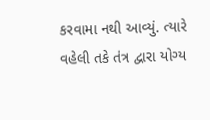કરવામા નથી આવ્યું. ત્યારે વહેલી તકે તંત્ર દ્વારા યોગ્ય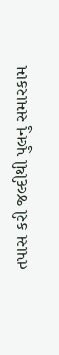તપાસ કરી જલ્દીથી પુલનુ સમારકામ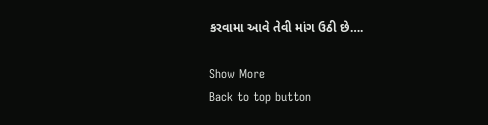કરવામા આવે તેવી માંગ ઉઠી છે….

Show More
Back to top button